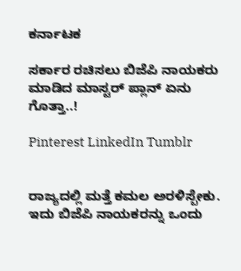ಕರ್ನಾಟಕ

ಸರ್ಕಾರ ರಚಿಸಲು ಬಿಜೆಪಿ ನಾಯಕರು ಮಾಡಿದ ಮಾಸ್ಟರ್ ಪ್ಲಾನ್ ಏನು ಗೊತ್ತಾ..!

Pinterest LinkedIn Tumblr


ರಾಜ್ಯದಲ್ಲಿ ಮತ್ತೆ ಕಮಲ ಅರಳಿಸ್ಬೇಕು. ಇದು ಬಿಜೆಪಿ ನಾಯಕರನ್ನು ಒಂದು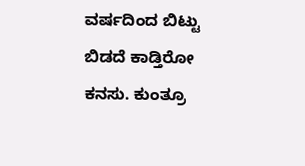ವರ್ಷದಿಂದ ಬಿಟ್ಟು ಬಿಡದೆ ಕಾಡ್ತಿರೋ ಕನಸು. ಕುಂತ್ರೂ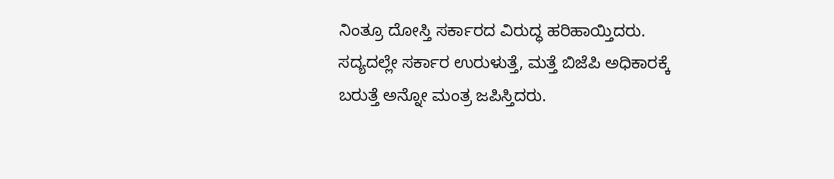ನಿಂತ್ರೂ ದೋಸ್ತಿ ಸರ್ಕಾರದ ವಿರುದ್ಧ ಹರಿಹಾಯ್ತಿದರು. ಸದ್ಯದಲ್ಲೇ ಸರ್ಕಾರ ಉರುಳುತ್ತೆ, ಮತ್ತೆ ಬಿಜೆಪಿ ಅಧಿಕಾರಕ್ಕೆ ಬರುತ್ತೆ ಅನ್ನೋ ಮಂತ್ರ ಜಪಿಸ್ತಿದರು.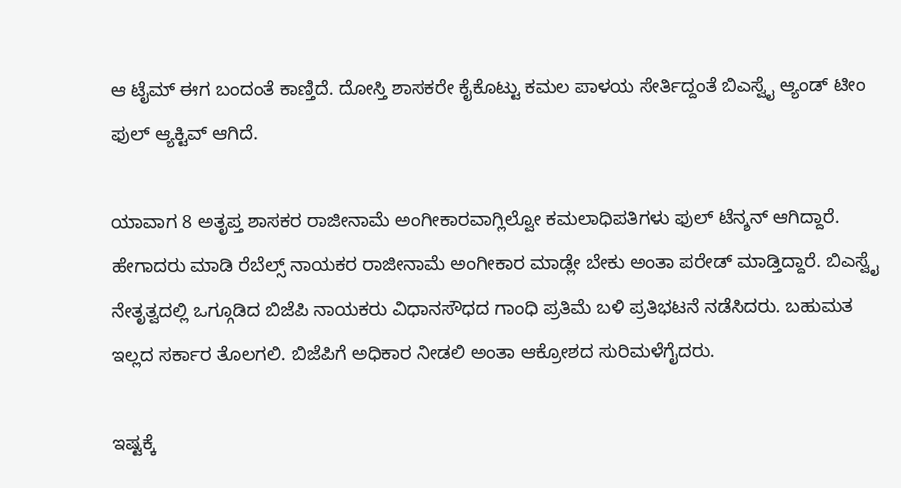ಆ ಟೈಮ್ ಈಗ ಬಂದಂತೆ ಕಾಣ್ತಿದೆ. ದೋಸ್ತಿ ಶಾಸಕರೇ ಕೈಕೊಟ್ಟು ಕಮಲ ಪಾಳಯ ಸೇರ್ತಿದ್ದಂತೆ ಬಿಎಸ್ವೈ ಆ್ಯಂಡ್ ಟೀಂ ಫುಲ್ ಆ್ಯಕ್ಟಿವ್ ಆಗಿದೆ.

ಯಾವಾಗ 8 ಅತೃಪ್ತ ಶಾಸಕರ ರಾಜೀನಾಮೆ ಅಂಗೀಕಾರವಾಗ್ಲಿಲ್ವೋ ಕಮಲಾಧಿಪತಿಗಳು ಫುಲ್ ಟೆನ್ಶನ್ ಆಗಿದ್ದಾರೆ. ಹೇಗಾದರು ಮಾಡಿ ರೆಬೆಲ್ಸ್ ನಾಯಕರ ರಾಜೀನಾಮೆ ಅಂಗೀಕಾರ ಮಾಡ್ಲೇ ಬೇಕು ಅಂತಾ ಪರೇಡ್ ಮಾಡ್ತಿದ್ದಾರೆ. ಬಿಎಸ್ವೈ ನೇತೃತ್ವದಲ್ಲಿ ಒಗ್ಗೂಡಿದ ಬಿಜೆಪಿ ನಾಯಕರು ವಿಧಾನಸೌಧದ ಗಾಂಧಿ ಪ್ರತಿಮೆ ಬಳಿ ಪ್ರತಿಭಟನೆ ನಡೆಸಿದರು. ಬಹುಮತ ಇಲ್ಲದ ಸರ್ಕಾರ ತೊಲಗಲಿ. ಬಿಜೆಪಿಗೆ ಅಧಿಕಾರ ನೀಡಲಿ ಅಂತಾ ಆಕ್ರೋಶದ ಸುರಿಮಳೆಗೈದರು.

ಇಷ್ಟಕ್ಕೆ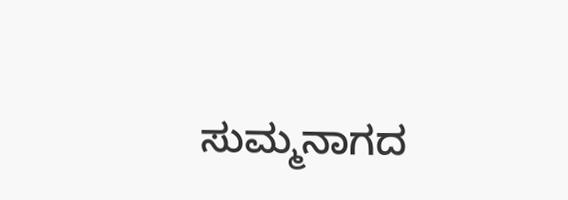ಸುಮ್ಮನಾಗದ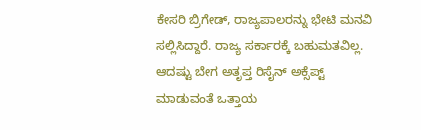ಕೇಸರಿ ಬ್ರಿಗೇಡ್, ರಾಜ್ಯಪಾಲರನ್ನು ಭೇಟಿ ಮನವಿ ಸಲ್ಲಿಸಿದ್ದಾರೆ. ರಾಜ್ಯ ಸರ್ಕಾರಕ್ಕೆ ಬಹುಮತವಿಲ್ಲ. ಆದಷ್ಟು ಬೇಗ ಅತೃಪ್ತ ರಿಸೈನ್ ಅಕ್ಸೆಪ್ಟ್ ಮಾಡುವಂತೆ ಒತ್ತಾಯ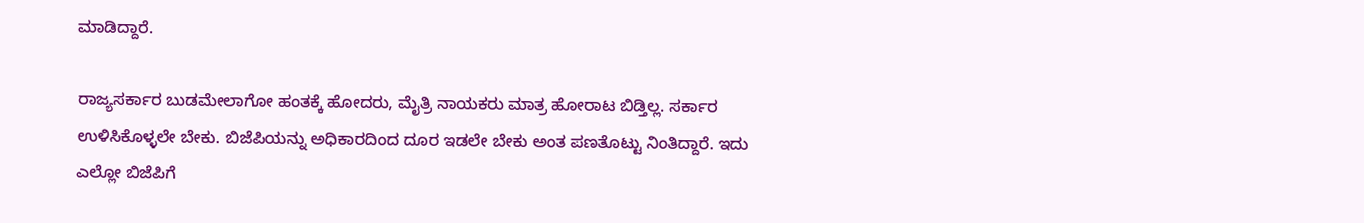ಮಾಡಿದ್ದಾರೆ.

ರಾಜ್ಯಸರ್ಕಾರ ಬುಡಮೇಲಾಗೋ ಹಂತಕ್ಕೆ ಹೋದರು, ಮೈತ್ರಿ ನಾಯಕರು ಮಾತ್ರ ಹೋರಾಟ ಬಿಡ್ತಿಲ್ಲ. ಸರ್ಕಾರ ಉಳಿಸಿಕೊಳ್ಳಲೇ ಬೇಕು. ಬಿಜೆಪಿಯನ್ನು ಅಧಿಕಾರದಿಂದ ದೂರ ಇಡಲೇ ಬೇಕು ಅಂತ ಪಣತೊಟ್ಟು ನಿಂತಿದ್ದಾರೆ. ಇದು ಎಲ್ಲೋ ಬಿಜೆಪಿಗೆ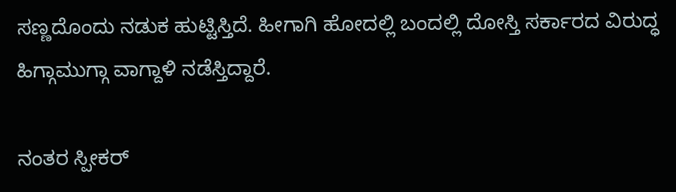ಸಣ್ಣದೊಂದು ನಡುಕ ಹುಟ್ಟಿಸ್ತಿದೆ. ಹೀಗಾಗಿ ಹೋದಲ್ಲಿ ಬಂದಲ್ಲಿ ದೋಸ್ತಿ ಸರ್ಕಾರದ ವಿರುದ್ಧ ಹಿಗ್ಗಾಮುಗ್ಗಾ ವಾಗ್ದಾಳಿ ನಡೆಸ್ತಿದ್ದಾರೆ.

ನಂತರ ಸ್ಪೀಕರ್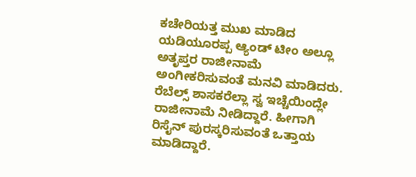ಕಚೇರಿಯತ್ತ ಮುಖ ಮಾಡಿದ ಯಡಿಯೂರಪ್ಪ ಆ್ಯಂಡ್ ಟೀಂ ಅಲ್ಲೂ ಅತೃಪ್ತರ ರಾಜೀನಾಮೆ ಅಂಗೀಕರಿಸುವಂತೆ ಮನವಿ ಮಾಡಿದರು. ರೆಬೆಲ್ಸ್ ಶಾಸಕರೆಲ್ಲಾ ಸ್ವ ಇಚ್ಚೆಯಿಂದ್ಲೇ ರಾಜೀನಾಮೆ ನೀಡಿದ್ದಾರೆ. ಹೀಗಾಗಿ ರಿಸೈನ್ ಪುರಸ್ಕರಿಸುವಂತೆ ಒತ್ತಾಯ ಮಾಡಿದ್ದಾರೆ.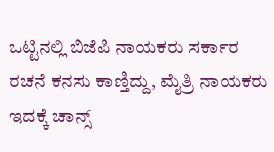ಒಟ್ಟಿನಲ್ಲಿ ಬಿಜೆಪಿ ನಾಯಕರು ಸರ್ಕಾರ ರಚನೆ ಕನಸು ಕಾಣ್ತಿದ್ದು, ಮೈತ್ರಿ ನಾಯಕರು ಇದಕ್ಕೆ ಚಾನ್ಸ್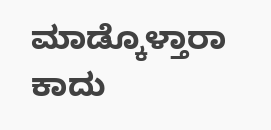ಮಾಡ್ಕೊಳ್ತಾರಾ ಕಾದು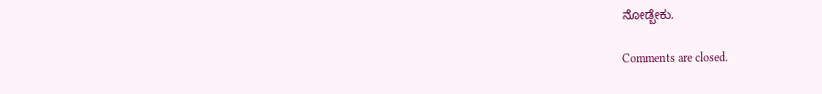ನೋಡ್ಬೇಕು.

Comments are closed.